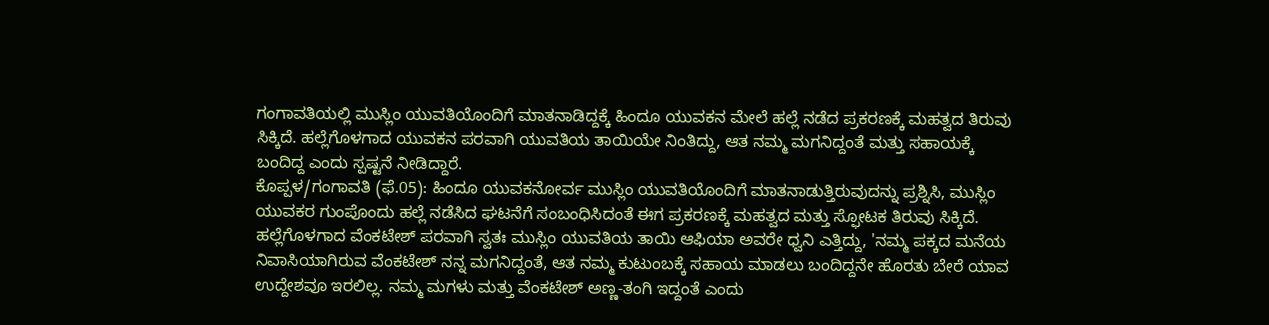ಗಂಗಾವತಿಯಲ್ಲಿ ಮುಸ್ಲಿಂ ಯುವತಿಯೊಂದಿಗೆ ಮಾತನಾಡಿದ್ದಕ್ಕೆ ಹಿಂದೂ ಯುವಕನ ಮೇಲೆ ಹಲ್ಲೆ ನಡೆದ ಪ್ರಕರಣಕ್ಕೆ ಮಹತ್ವದ ತಿರುವು ಸಿಕ್ಕಿದೆ. ಹಲ್ಲೆಗೊಳಗಾದ ಯುವಕನ ಪರವಾಗಿ ಯುವತಿಯ ತಾಯಿಯೇ ನಿಂತಿದ್ದು, ಆತ ನಮ್ಮ ಮಗನಿದ್ದಂತೆ ಮತ್ತು ಸಹಾಯಕ್ಕೆ ಬಂದಿದ್ದ ಎಂದು ಸ್ಪಷ್ಟನೆ ನೀಡಿದ್ದಾರೆ.
ಕೊಪ್ಪಳ/ಗಂಗಾವತಿ (ಫೆ.05): ಹಿಂದೂ ಯುವಕನೋರ್ವ ಮುಸ್ಲಿಂ ಯುವತಿಯೊಂದಿಗೆ ಮಾತನಾಡುತ್ತಿರುವುದನ್ನು ಪ್ರಶ್ನಿಸಿ, ಮುಸ್ಲಿಂ ಯುವಕರ ಗುಂಪೊಂದು ಹಲ್ಲೆ ನಡೆಸಿದ ಘಟನೆಗೆ ಸಂಬಂಧಿಸಿದಂತೆ ಈಗ ಪ್ರಕರಣಕ್ಕೆ ಮಹತ್ವದ ಮತ್ತು ಸ್ಫೋಟಕ ತಿರುವು ಸಿಕ್ಕಿದೆ. ಹಲ್ಲೆಗೊಳಗಾದ ವೆಂಕಟೇಶ್ ಪರವಾಗಿ ಸ್ವತಃ ಮುಸ್ಲಿಂ ಯುವತಿಯ ತಾಯಿ ಆಫಿಯಾ ಅವರೇ ಧ್ವನಿ ಎತ್ತಿದ್ದು, 'ನಮ್ಮ ಪಕ್ಕದ ಮನೆಯ ನಿವಾಸಿಯಾಗಿರುವ ವೆಂಕಟೇಶ್ ನನ್ನ ಮಗನಿದ್ದಂತೆ, ಆತ ನಮ್ಮ ಕುಟುಂಬಕ್ಕೆ ಸಹಾಯ ಮಾಡಲು ಬಂದಿದ್ದನೇ ಹೊರತು ಬೇರೆ ಯಾವ ಉದ್ದೇಶವೂ ಇರಲಿಲ್ಲ. ನಮ್ಮ ಮಗಳು ಮತ್ತು ವೆಂಕಟೇಶ್ ಅಣ್ಣ-ತಂಗಿ ಇದ್ದಂತೆ ಎಂದು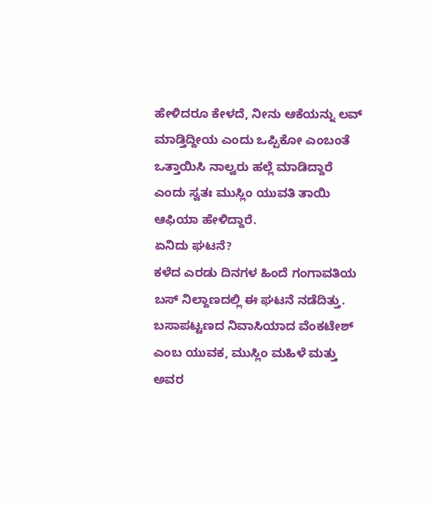ಹೇಳಿದರೂ ಕೇಳದೆ, ನೀನು ಆಕೆಯನ್ನು ಲವ್ ಮಾಡ್ತಿದ್ದೀಯ ಎಂದು ಒಪ್ಪಿಕೋ ಎಂಬಂತೆ ಒತ್ತಾಯಿಸಿ ನಾಲ್ವರು ಹಲ್ಲೆ ಮಾಡಿದ್ದಾರೆ ಎಂದು ಸ್ವತಃ ಮುಸ್ಲಿಂ ಯುವತಿ ತಾಯಿ ಆಫಿಯಾ ಹೇಳಿದ್ದಾರೆ.
ಏನಿದು ಘಟನೆ?
ಕಳೆದ ಎರಡು ದಿನಗಳ ಹಿಂದೆ ಗಂಗಾವತಿಯ ಬಸ್ ನಿಲ್ದಾಣದಲ್ಲಿ ಈ ಘಟನೆ ನಡೆದಿತ್ತು. ಬಸಾಪಟ್ಟಣದ ನಿವಾಸಿಯಾದ ವೆಂಕಟೇಶ್ ಎಂಬ ಯುವಕ, ಮುಸ್ಲಿಂ ಮಹಿಳೆ ಮತ್ತು ಅವರ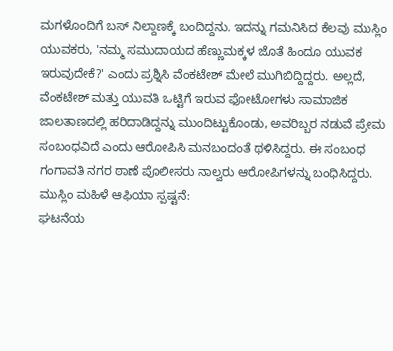ಮಗಳೊಂದಿಗೆ ಬಸ್ ನಿಲ್ದಾಣಕ್ಕೆ ಬಂದಿದ್ದನು. ಇದನ್ನು ಗಮನಿಸಿದ ಕೆಲವು ಮುಸ್ಲಿಂ ಯುವಕರು, 'ನಮ್ಮ ಸಮುದಾಯದ ಹೆಣ್ಣುಮಕ್ಕಳ ಜೊತೆ ಹಿಂದೂ ಯುವಕ ಇರುವುದೇಕೆ?' ಎಂದು ಪ್ರಶ್ನಿಸಿ ವೆಂಕಟೇಶ್ ಮೇಲೆ ಮುಗಿಬಿದ್ದಿದ್ದರು. ಅಲ್ಲದೆ, ವೆಂಕಟೇಶ್ ಮತ್ತು ಯುವತಿ ಒಟ್ಟಿಗೆ ಇರುವ ಫೋಟೋಗಳು ಸಾಮಾಜಿಕ ಜಾಲತಾಣದಲ್ಲಿ ಹರಿದಾಡಿದ್ದನ್ನು ಮುಂದಿಟ್ಟುಕೊಂಡು, ಅವರಿಬ್ಬರ ನಡುವೆ ಪ್ರೇಮ ಸಂಬಂಧವಿದೆ ಎಂದು ಆರೋಪಿಸಿ ಮನಬಂದಂತೆ ಥಳಿಸಿದ್ದರು. ಈ ಸಂಬಂಧ ಗಂಗಾವತಿ ನಗರ ಠಾಣೆ ಪೊಲೀಸರು ನಾಲ್ವರು ಆರೋಪಿಗಳನ್ನು ಬಂಧಿಸಿದ್ದರು.
ಮುಸ್ಲಿಂ ಮಹಿಳೆ ಆಫಿಯಾ ಸ್ಪಷ್ಟನೆ:
ಘಟನೆಯ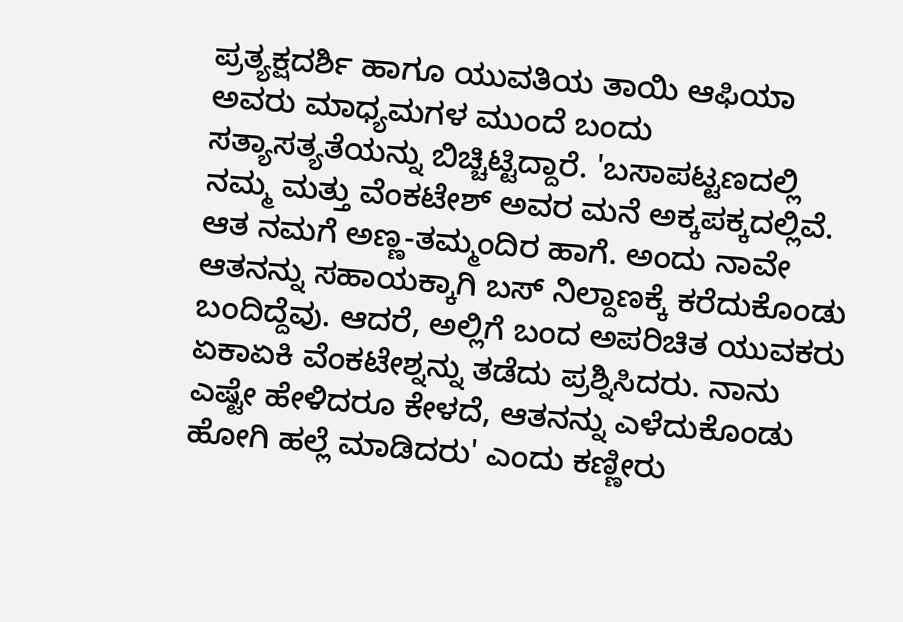ಪ್ರತ್ಯಕ್ಷದರ್ಶಿ ಹಾಗೂ ಯುವತಿಯ ತಾಯಿ ಆಫಿಯಾ ಅವರು ಮಾಧ್ಯಮಗಳ ಮುಂದೆ ಬಂದು ಸತ್ಯಾಸತ್ಯತೆಯನ್ನು ಬಿಚ್ಚಿಟ್ಟಿದ್ದಾರೆ. 'ಬಸಾಪಟ್ಟಣದಲ್ಲಿ ನಮ್ಮ ಮತ್ತು ವೆಂಕಟೇಶ್ ಅವರ ಮನೆ ಅಕ್ಕಪಕ್ಕದಲ್ಲಿವೆ. ಆತ ನಮಗೆ ಅಣ್ಣ-ತಮ್ಮಂದಿರ ಹಾಗೆ. ಅಂದು ನಾವೇ ಆತನನ್ನು ಸಹಾಯಕ್ಕಾಗಿ ಬಸ್ ನಿಲ್ದಾಣಕ್ಕೆ ಕರೆದುಕೊಂಡು ಬಂದಿದ್ದೆವು. ಆದರೆ, ಅಲ್ಲಿಗೆ ಬಂದ ಅಪರಿಚಿತ ಯುವಕರು ಏಕಾಏಕಿ ವೆಂಕಟೇಶ್ನನ್ನು ತಡೆದು ಪ್ರಶ್ನಿಸಿದರು. ನಾನು ಎಷ್ಟೇ ಹೇಳಿದರೂ ಕೇಳದೆ, ಆತನನ್ನು ಎಳೆದುಕೊಂಡು ಹೋಗಿ ಹಲ್ಲೆ ಮಾಡಿದರು' ಎಂದು ಕಣ್ಣೀರು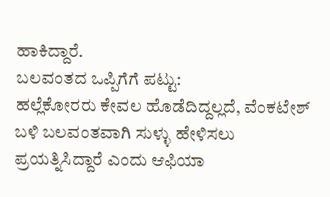ಹಾಕಿದ್ದಾರೆ.
ಬಲವಂತದ ಒಪ್ಪಿಗೆಗೆ ಪಟ್ಟು:
ಹಲ್ಲೆಕೋರರು ಕೇವಲ ಹೊಡೆದಿದ್ದಲ್ಲದೆ, ವೆಂಕಟೇಶ್ ಬಳಿ ಬಲವಂತವಾಗಿ ಸುಳ್ಳು ಹೇಳಿಸಲು ಪ್ರಯತ್ನಿಸಿದ್ದಾರೆ ಎಂದು ಆಫಿಯಾ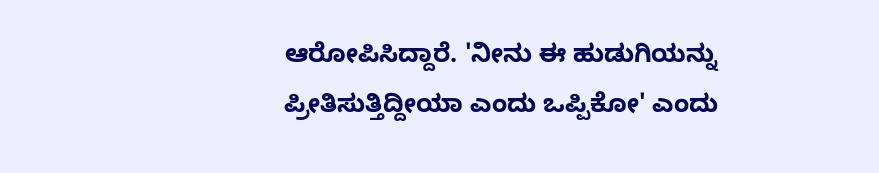ಆರೋಪಿಸಿದ್ದಾರೆ. 'ನೀನು ಈ ಹುಡುಗಿಯನ್ನು ಪ್ರೀತಿಸುತ್ತಿದ್ದೀಯಾ ಎಂದು ಒಪ್ಪಿಕೋ' ಎಂದು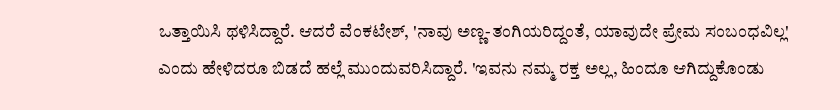ಒತ್ತಾಯಿಸಿ ಥಳಿಸಿದ್ದಾರೆ. ಆದರೆ ವೆಂಕಟೇಶ್, 'ನಾವು ಅಣ್ಣ-ತಂಗಿಯರಿದ್ದಂತೆ, ಯಾವುದೇ ಪ್ರೇಮ ಸಂಬಂಧವಿಲ್ಲ' ಎಂದು ಹೇಳಿದರೂ ಬಿಡದೆ ಹಲ್ಲೆ ಮುಂದುವರಿಸಿದ್ದಾರೆ. 'ಇವನು ನಮ್ಮ ರಕ್ತ ಅಲ್ಲ, ಹಿಂದೂ ಆಗಿದ್ದುಕೊಂಡು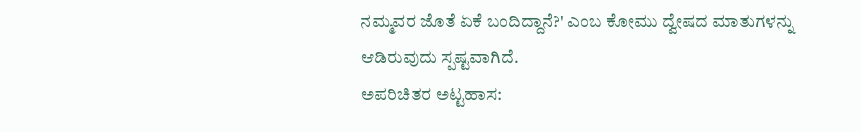ನಮ್ಮವರ ಜೊತೆ ಏಕೆ ಬಂದಿದ್ದಾನೆ?' ಎಂಬ ಕೋಮು ದ್ವೇಷದ ಮಾತುಗಳನ್ನು ಆಡಿರುವುದು ಸ್ಪಷ್ಟವಾಗಿದೆ.
ಅಪರಿಚಿತರ ಅಟ್ಟಹಾಸ: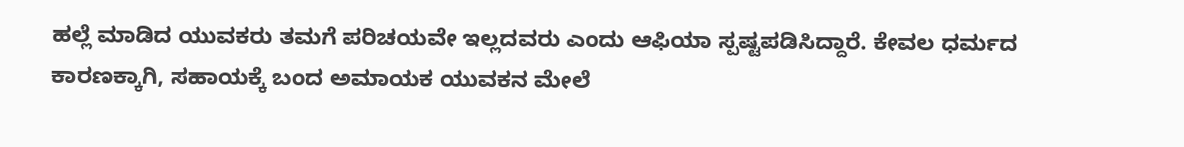ಹಲ್ಲೆ ಮಾಡಿದ ಯುವಕರು ತಮಗೆ ಪರಿಚಯವೇ ಇಲ್ಲದವರು ಎಂದು ಆಫಿಯಾ ಸ್ಪಷ್ಟಪಡಿಸಿದ್ದಾರೆ. ಕೇವಲ ಧರ್ಮದ ಕಾರಣಕ್ಕಾಗಿ, ಸಹಾಯಕ್ಕೆ ಬಂದ ಅಮಾಯಕ ಯುವಕನ ಮೇಲೆ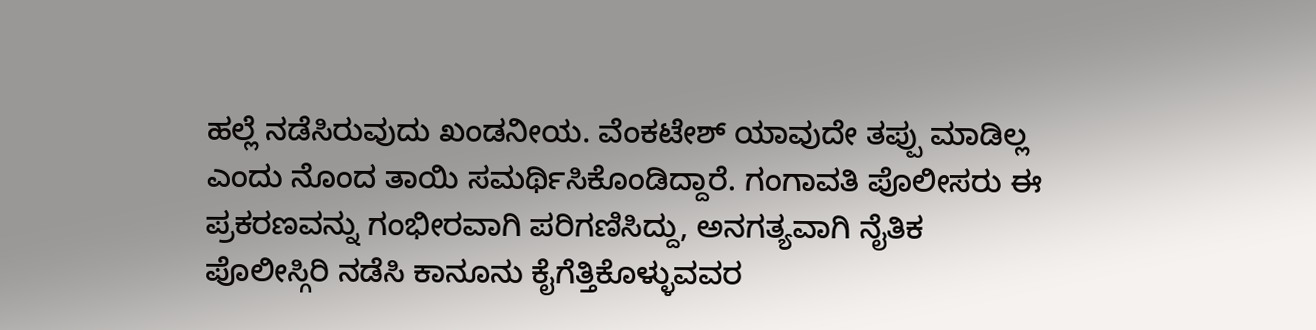ಹಲ್ಲೆ ನಡೆಸಿರುವುದು ಖಂಡನೀಯ. ವೆಂಕಟೇಶ್ ಯಾವುದೇ ತಪ್ಪು ಮಾಡಿಲ್ಲ ಎಂದು ನೊಂದ ತಾಯಿ ಸಮರ್ಥಿಸಿಕೊಂಡಿದ್ದಾರೆ. ಗಂಗಾವತಿ ಪೊಲೀಸರು ಈ ಪ್ರಕರಣವನ್ನು ಗಂಭೀರವಾಗಿ ಪರಿಗಣಿಸಿದ್ದು, ಅನಗತ್ಯವಾಗಿ ನೈತಿಕ ಪೊಲೀಸ್ಗಿರಿ ನಡೆಸಿ ಕಾನೂನು ಕೈಗೆತ್ತಿಕೊಳ್ಳುವವರ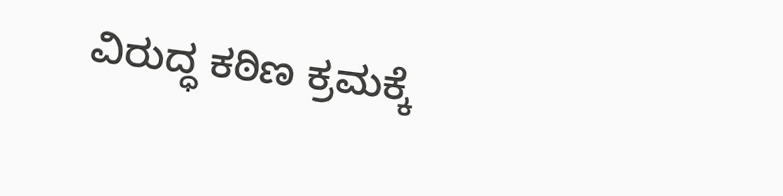ವಿರುದ್ಧ ಕಠಿಣ ಕ್ರಮಕ್ಕೆ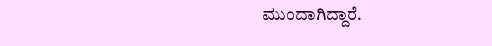ಮುಂದಾಗಿದ್ದಾರೆ.